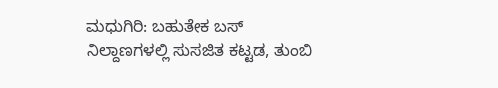ಮಧುಗಿರಿ: ಬಹುತೇಕ ಬಸ್ ನಿಲ್ದಾಣಗಳಲ್ಲಿ ಸುಸಜಿತ ಕಟ್ಟಡ, ತುಂಬಿ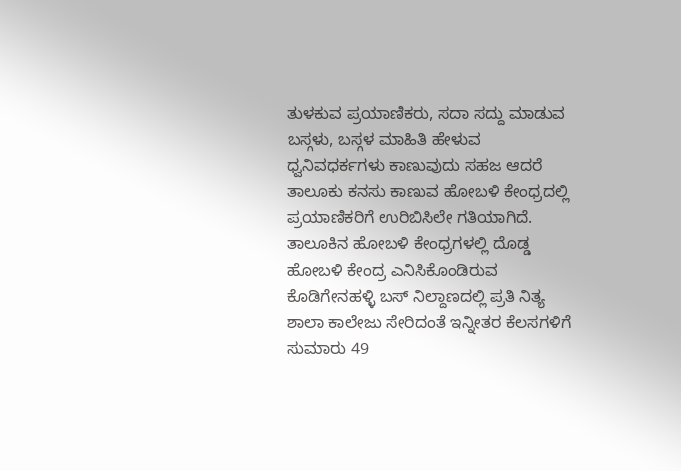ತುಳಕುವ ಪ್ರಯಾಣಿಕರು, ಸದಾ ಸದ್ದು ಮಾಡುವ ಬಸ್ಗಳು, ಬಸ್ಗಳ ಮಾಹಿತಿ ಹೇಳುವ ಧ್ವನಿವಧರ್ಕಗಳು ಕಾಣುವುದು ಸಹಜ ಆದರೆ ತಾಲೂಕು ಕನಸು ಕಾಣುವ ಹೋಬಳಿ ಕೇಂಧ್ರದಲ್ಲಿ ಪ್ರಯಾಣಿಕರಿಗೆ ಉರಿಬಿಸಿಲೇ ಗತಿಯಾಗಿದೆ.
ತಾಲೂಕಿನ ಹೋಬಳಿ ಕೇಂಧ್ರಗಳಲ್ಲಿ ದೊಡ್ಡ ಹೋಬಳಿ ಕೇಂದ್ರ ಎನಿಸಿಕೊಂಡಿರುವ ಕೊಡಿಗೇನಹಳ್ಳಿ ಬಸ್ ನಿಲ್ದಾಣದಲ್ಲಿ ಪ್ರತಿ ನಿತ್ಯ ಶಾಲಾ ಕಾಲೇಜು ಸೇರಿದಂತೆ ಇನ್ನೀತರ ಕೆಲಸಗಳಿಗೆ ಸುಮಾರು 49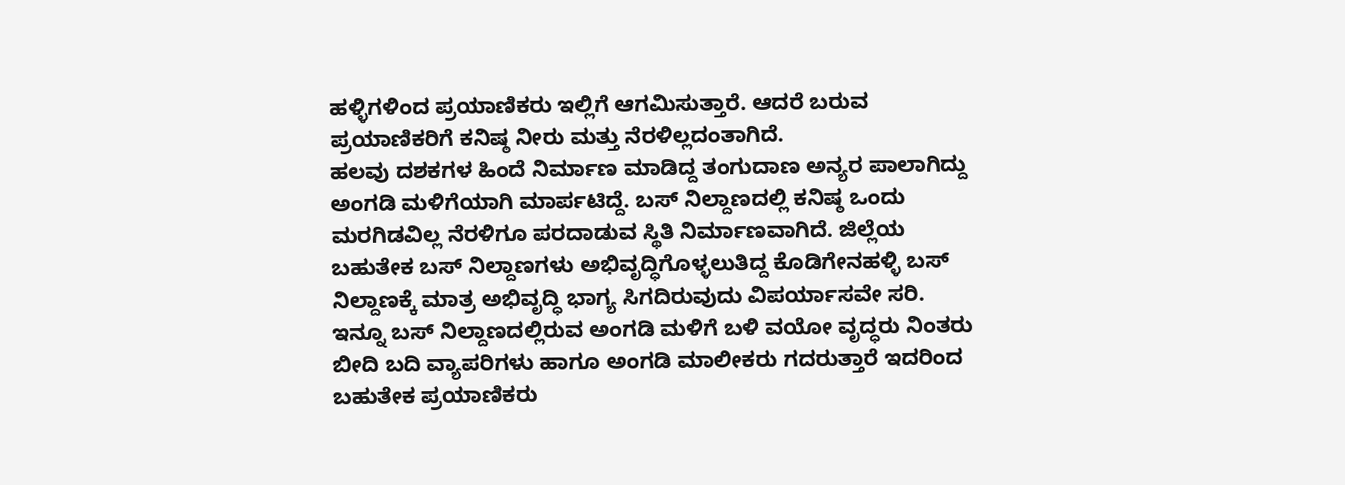ಹಳ್ಳಿಗಳಿಂದ ಪ್ರಯಾಣಿಕರು ಇಲ್ಲಿಗೆ ಆಗಮಿಸುತ್ತಾರೆ. ಆದರೆ ಬರುವ ಪ್ರಯಾಣಿಕರಿಗೆ ಕನಿಷ್ಠ ನೀರು ಮತ್ತು ನೆರಳಿಲ್ಲದಂತಾಗಿದೆ.
ಹಲವು ದಶಕಗಳ ಹಿಂದೆ ನಿರ್ಮಾಣ ಮಾಡಿದ್ದ ತಂಗುದಾಣ ಅನ್ಯರ ಪಾಲಾಗಿದ್ದು ಅಂಗಡಿ ಮಳಿಗೆಯಾಗಿ ಮಾರ್ಪಟಿದ್ದೆ. ಬಸ್ ನಿಲ್ದಾಣದಲ್ಲಿ ಕನಿಷ್ಠ ಒಂದು ಮರಗಿಡವಿಲ್ಲ ನೆರಳಿಗೂ ಪರದಾಡುವ ಸ್ಥಿತಿ ನಿರ್ಮಾಣವಾಗಿದೆ. ಜಿಲ್ಲೆಯ ಬಹುತೇಕ ಬಸ್ ನಿಲ್ದಾಣಗಳು ಅಭಿವೃದ್ಧಿಗೊಳ್ಳಲುತಿದ್ದ ಕೊಡಿಗೇನಹಳ್ಳಿ ಬಸ್ ನಿಲ್ದಾಣಕ್ಕೆ ಮಾತ್ರ ಅಭಿವೃದ್ಧಿ ಭಾಗ್ಯ ಸಿಗದಿರುವುದು ವಿಪರ್ಯಾಸವೇ ಸರಿ.
ಇನ್ನೂ ಬಸ್ ನಿಲ್ದಾಣದಲ್ಲಿರುವ ಅಂಗಡಿ ಮಳಿಗೆ ಬಳಿ ವಯೋ ವೃದ್ಧರು ನಿಂತರು ಬೀದಿ ಬದಿ ವ್ಯಾಪರಿಗಳು ಹಾಗೂ ಅಂಗಡಿ ಮಾಲೀಕರು ಗದರುತ್ತಾರೆ ಇದರಿಂದ ಬಹುತೇಕ ಪ್ರಯಾಣಿಕರು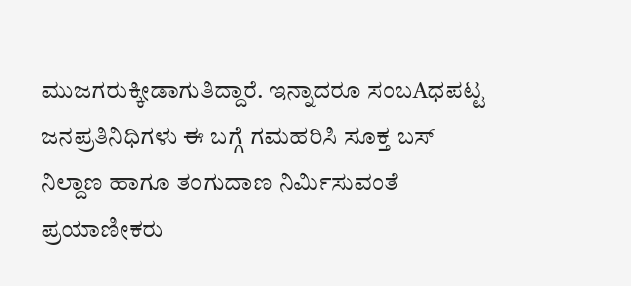ಮುಜಗರುಕ್ಕೀಡಾಗುತಿದ್ದಾರೆ. ಇನ್ನಾದರೂ ಸಂಬAಧಪಟ್ಟ ಜನಪ್ರತಿನಿಧಿಗಳು ಈ ಬಗ್ಗೆ ಗಮಹರಿಸಿ ಸೂಕ್ತ ಬಸ್ ನಿಲ್ದಾಣ ಹಾಗೂ ತಂಗುದಾಣ ನಿರ್ಮಿಸುವಂತೆ ಪ್ರಯಾಣೀಕರು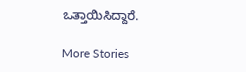ಒತ್ತಾಯಿಸಿದ್ದಾರೆ.

More Stories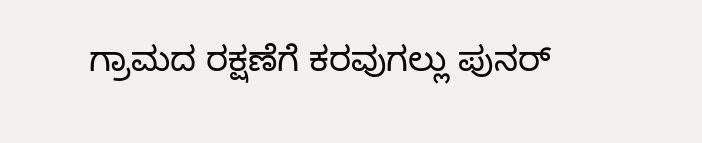ಗ್ರಾಮದ ರಕ್ಷಣೆಗೆ ಕರವುಗಲ್ಲು ಪುನರ್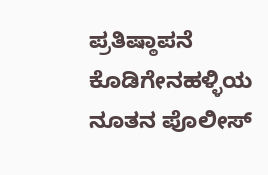ಪ್ರತಿಷ್ಠಾಪನೆ
ಕೊಡಿಗೇನಹಳ್ಳಿಯ ನೂತನ ಪೊಲೀಸ್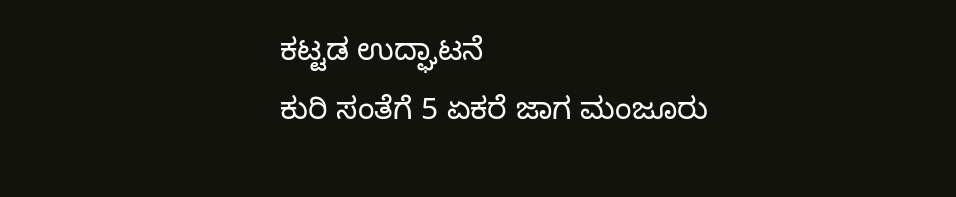ಕಟ್ಟಡ ಉದ್ಘಾಟನೆ
ಕುರಿ ಸಂತೆಗೆ 5 ಏಕರೆ ಜಾಗ ಮಂಜೂರು